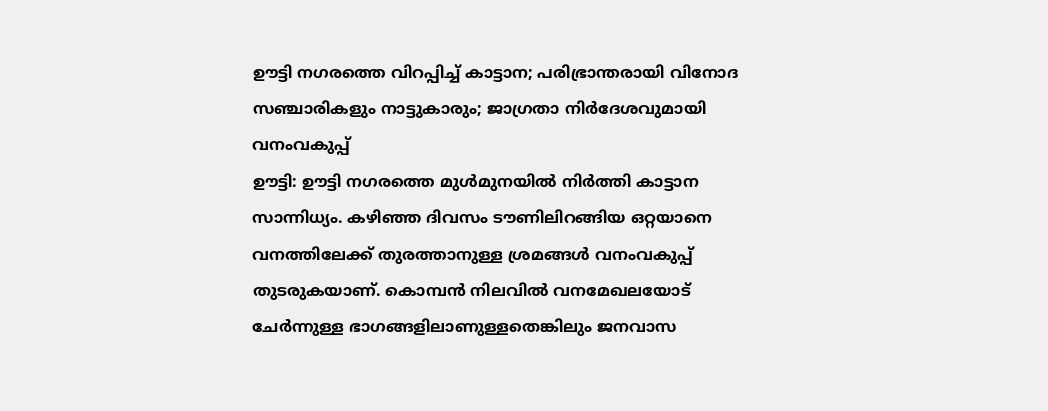ഊട്ടി നഗരത്തെ വിറപ്പിച്ച് കാട്ടാന; പരിഭ്രാന്തരായി വിനോദ സഞ്ചാരികളും നാട്ടുകാരും; ജാഗ്രതാ നിർദേശവുമായി വനംവകുപ്പ്
ഊട്ടി: ഊട്ടി നഗരത്തെ മുൾമുനയിൽ നിർത്തി കാട്ടാന സാന്നിധ്യം. കഴിഞ്ഞ ദിവസം ടൗണിലിറങ്ങിയ ഒറ്റയാനെ വനത്തിലേക്ക് തുരത്താനുള്ള ശ്രമങ്ങൾ വനംവകുപ്പ് തുടരുകയാണ്. കൊമ്പൻ നിലവിൽ വനമേഖലയോട് ചേർന്നുള്ള ഭാഗങ്ങളിലാണുള്ളതെങ്കിലും ജനവാസ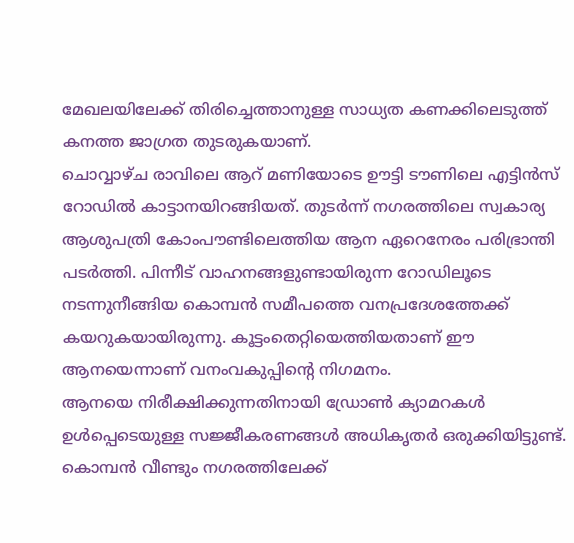മേഖലയിലേക്ക് തിരിച്ചെത്താനുള്ള സാധ്യത കണക്കിലെടുത്ത് കനത്ത ജാഗ്രത തുടരുകയാണ്.
ചൊവ്വാഴ്ച രാവിലെ ആറ് മണിയോടെ ഊട്ടി ടൗണിലെ എട്ടിൻസ് റോഡിൽ കാട്ടാനയിറങ്ങിയത്. തുടർന്ന് നഗരത്തിലെ സ്വകാര്യ ആശുപത്രി കോംപൗണ്ടിലെത്തിയ ആന ഏറെനേരം പരിഭ്രാന്തി പടർത്തി. പിന്നീട് വാഹനങ്ങളുണ്ടായിരുന്ന റോഡിലൂടെ നടന്നുനീങ്ങിയ കൊമ്പൻ സമീപത്തെ വനപ്രദേശത്തേക്ക് കയറുകയായിരുന്നു. കൂട്ടംതെറ്റിയെത്തിയതാണ് ഈ ആനയെന്നാണ് വനംവകുപ്പിന്റെ നിഗമനം.
ആനയെ നിരീക്ഷിക്കുന്നതിനായി ഡ്രോൺ ക്യാമറകൾ ഉൾപ്പെടെയുള്ള സജ്ജീകരണങ്ങൾ അധികൃതർ ഒരുക്കിയിട്ടുണ്ട്. കൊമ്പൻ വീണ്ടും നഗരത്തിലേക്ക്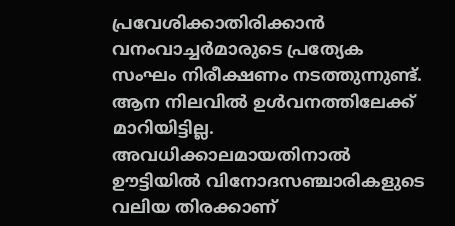പ്രവേശിക്കാതിരിക്കാൻ വനംവാച്ചർമാരുടെ പ്രത്യേക സംഘം നിരീക്ഷണം നടത്തുന്നുണ്ട്. ആന നിലവിൽ ഉൾവനത്തിലേക്ക് മാറിയിട്ടില്ല.
അവധിക്കാലമായതിനാൽ ഊട്ടിയിൽ വിനോദസഞ്ചാരികളുടെ വലിയ തിരക്കാണ്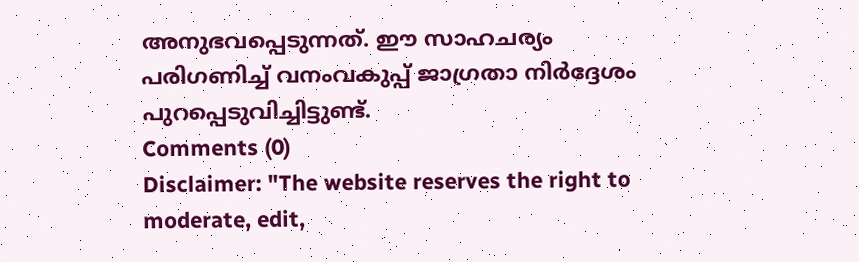അനുഭവപ്പെടുന്നത്. ഈ സാഹചര്യം പരിഗണിച്ച് വനംവകുപ്പ് ജാഗ്രതാ നിർദ്ദേശം പുറപ്പെടുവിച്ചിട്ടുണ്ട്.
Comments (0)
Disclaimer: "The website reserves the right to moderate, edit,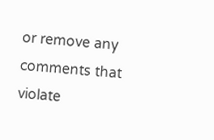or remove any comments that violate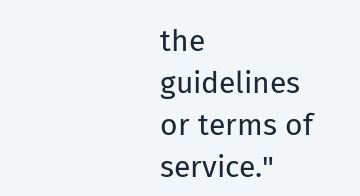the guidelines or terms of service."